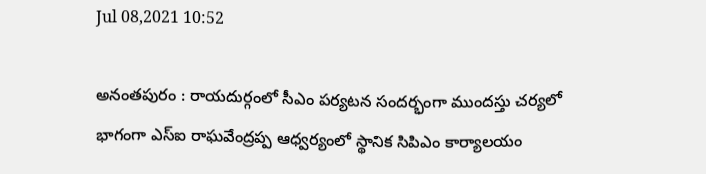Jul 08,2021 10:52

అనంతపురం : రాయదుర్గంలో సీఎం పర్యటన సందర్భంగా ముందస్తు చర్యలో భాగంగా ఎస్‌ఐ రాఘవేంద్రప్ప ఆధ్వర్యంలో స్థానిక సిపిఎం కార్యాలయం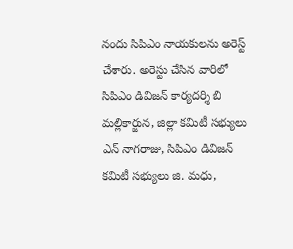నందు సిపిఎం నాయకులను అరెస్ట్‌ చేశారు. అరెస్టు చేసిన వారిలో సిపిఎం డివిజన్‌ కార్యదర్శి బి మల్లికార్జున, జిల్లా కమిటీ సభ్యులు ఎన్‌ నాగరాజు, సిపిఎం డివిజన్‌ కమిటీ సభ్యులు జి. మధు,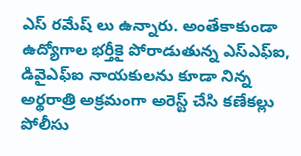ఎస్‌ రమేష్‌ లు ఉన్నారు. అంతేకాకుండా ఉద్యోగాల భర్తీకై పోరాడుతున్న ఎస్‌ఎఫ్‌ఐ, డివైఎఫ్‌ఐ నాయకులను కూడా నిన్న అర్థరాత్రి అక్రమంగా అరెస్ట్‌ చేసి కణేకల్లు పోలీసు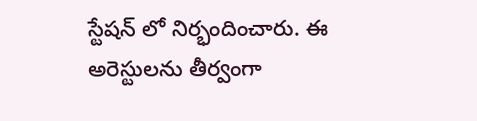స్టేషన్‌ లో నిర్భందించారు. ఈ అరెస్టులను తీర్వంగా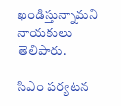ఖండిస్తున్నామని నాయకులు తెలిపారు.

సిఎం పర్యటన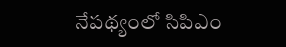నేపథ్యంలో సిపిఎం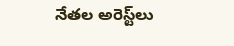నేతల అరెస్ట్‌లు